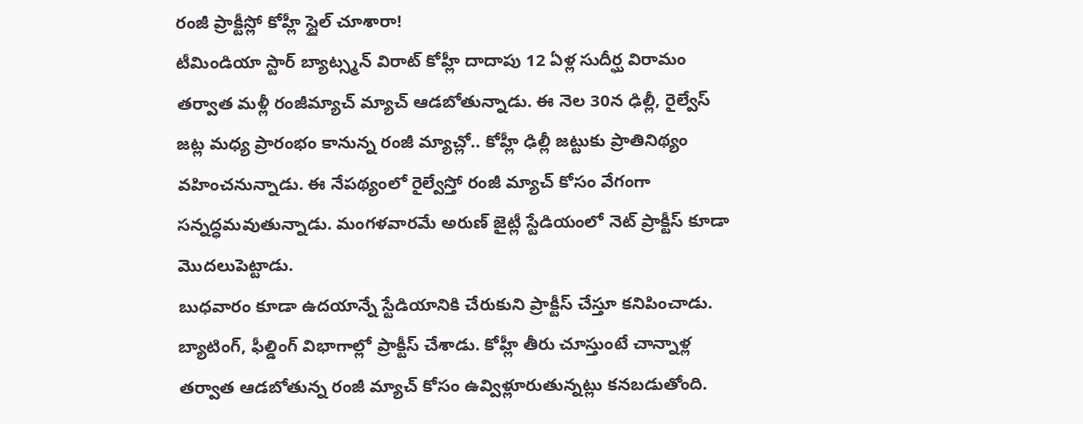రంజీ ప్రాక్టీస్లో కోహ్లీ స్టైల్ చూశారా!
టీమిండియా స్టార్ బ్యాట్స్మన్ విరాట్ కోహ్లీ దాదాపు 12 ఏళ్ల సుదీర్ఘ విరామం తర్వాత మళ్లీ రంజీమ్యాచ్ మ్యాచ్ ఆడబోతున్నాడు. ఈ నెల 30న ఢిల్లీ, రైల్వేస్ జట్ల మధ్య ప్రారంభం కానున్న రంజీ మ్యాచ్లో.. కోహ్లీ ఢిల్లీ జట్టుకు ప్రాతినిథ్యం వహించనున్నాడు. ఈ నేపథ్యంలో రైల్వేస్తో రంజీ మ్యాచ్ కోసం వేగంగా సన్నద్ధమవుతున్నాడు. మంగళవారమే అరుణ్ జైట్లీ స్టేడియంలో నెట్ ప్రాక్టీస్ కూడా మొదలుపెట్టాడు.
బుధవారం కూడా ఉదయాన్నే స్టేడియానికి చేరుకుని ప్రాక్టీస్ చేస్తూ కనిపించాడు. బ్యాటింగ్, ఫీల్డింగ్ విభాగాల్లో ప్రాక్టీస్ చేశాడు. కోహ్లీ తీరు చూస్తుంటే చాన్నాళ్ల తర్వాత ఆడబోతున్న రంజీ మ్యాచ్ కోసం ఉవ్విళ్లూరుతున్నట్లు కనబడుతోంది.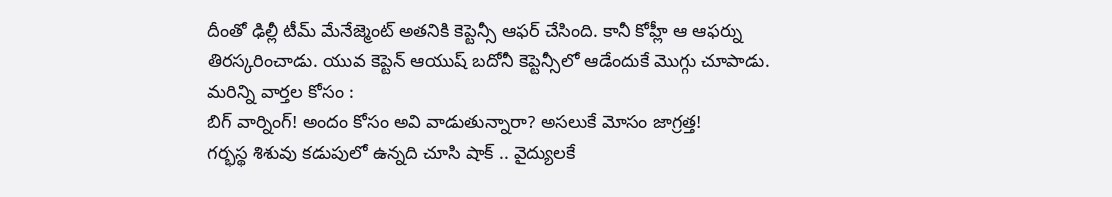దీంతో ఢిల్లీ టీమ్ మేనేజ్మెంట్ అతనికి కెప్టెన్సీ ఆఫర్ చేసింది. కానీ కోహ్లీ ఆ ఆఫర్ను తిరస్కరించాడు. యువ కెప్టెన్ ఆయుష్ బదోనీ కెప్టెన్సీలో ఆడేందుకే మొగ్గు చూపాడు.
మరిన్ని వార్తల కోసం :
బిగ్ వార్నింగ్! అందం కోసం అవి వాడుతున్నారా? అసలుకే మోసం జాగ్రత్త!
గర్భస్థ శిశువు కడుపులో ఉన్నది చూసి షాక్ .. వైద్యులకే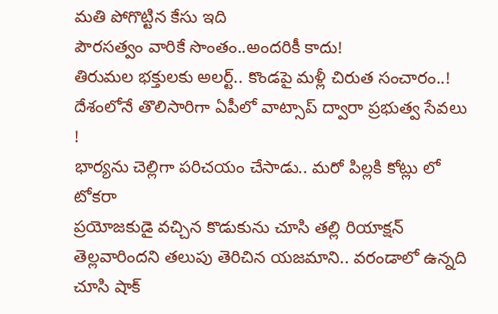మతి పోగొట్టిన కేసు ఇది
పౌరసత్వం వారికే సొంతం..అందరికీ కాదు!
తిరుమల భక్తులకు అలర్ట్.. కొండపై మళ్లీ చిరుత సంచారం..!
దేశంలోనే తొలిసారిగా ఏపీలో వాట్సాప్ ద్వారా ప్రభుత్వ సేవలు !
భార్యను చెల్లిగా పరిచయం చేసాడు.. మరో పిల్లకి కోట్లు లో టోకరా
ప్రయోజకుడై వచ్చిన కొడుకును చూసి తల్లి రియాక్షన్
తెల్లవారిందని తలుపు తెరిచిన యజమాని.. వరండాలో ఉన్నది చూసి షాక్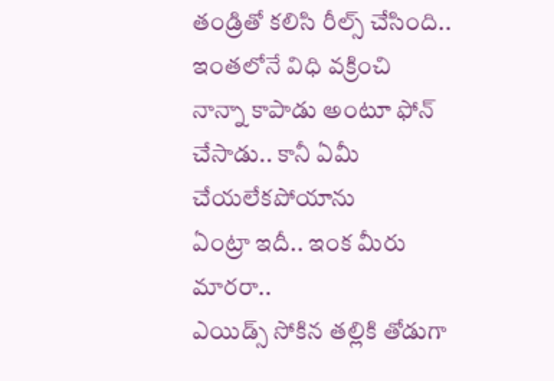తండ్రితో కలిసి రీల్స్ చేసింది.. ఇంతలోనే విధి వక్రించి
నాన్నా కాపాడు అంటూ ఫోన్ చేసాడు.. కానీ ఏమీ చేయలేకపోయాను
ఏంట్రా ఇదీ.. ఇంక మీరు మారరా..
ఎయిడ్స్ సోకిన తల్లికి తోడుగా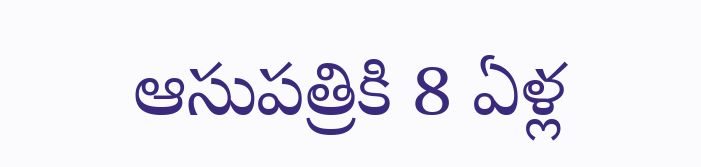ఆసుపత్రికి 8 ఏళ్ల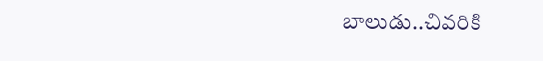బాలుడు..చివరికి